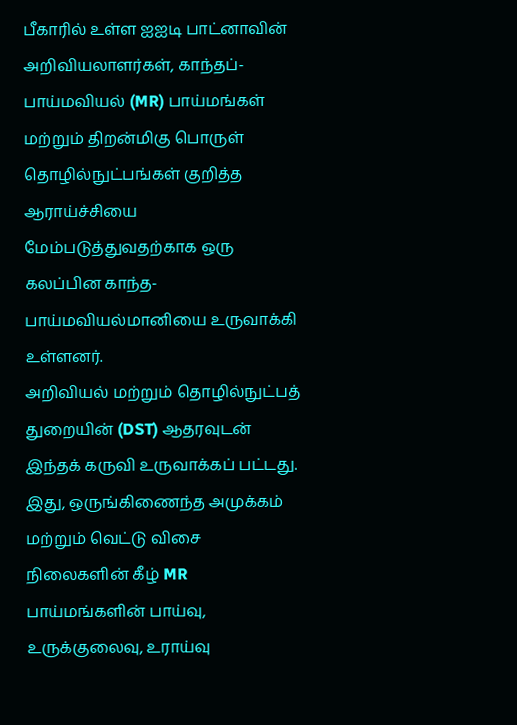பீகாரில் உள்ள ஐஐடி பாட்னாவின் அறிவியலாளர்கள், காந்தப்-பாய்மவியல் (MR) பாய்மங்கள் மற்றும் திறன்மிகு பொருள் தொழில்நுட்பங்கள் குறித்த ஆராய்ச்சியை மேம்படுத்துவதற்காக ஒரு கலப்பின காந்த-பாய்மவியல்மானியை உருவாக்கி உள்ளனர்.
அறிவியல் மற்றும் தொழில்நுட்பத் துறையின் (DST) ஆதரவுடன் இந்தக் கருவி உருவாக்கப் பட்டது.
இது, ஒருங்கிணைந்த அமுக்கம் மற்றும் வெட்டு விசை நிலைகளின் கீழ் MR பாய்மங்களின் பாய்வு, உருக்குலைவு, உராய்வு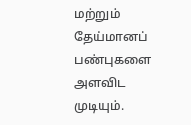மற்றும் தேய்மானப் பண்புகளை அளவிட முடியும்.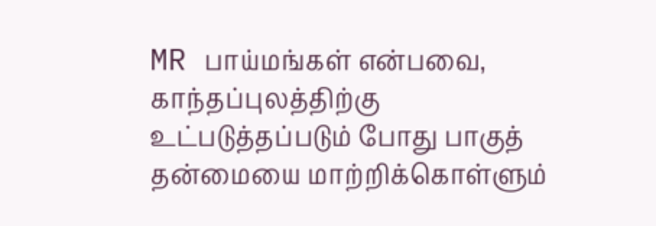MR பாய்மங்கள் என்பவை, காந்தப்புலத்திற்கு உட்படுத்தப்படும் போது பாகுத் தன்மையை மாற்றிக்கொள்ளும்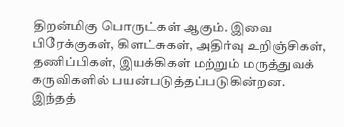திறன்மிகு பொருட்கள் ஆகும். இவை பிரேக்குகள், கிளட்சுகள், அதிர்வு உறிஞ்சிகள், தணிப்பிகள், இயக்கிகள் மற்றும் மருத்துவக் கருவிகளில் பயன்படுத்தப்படுகின்றன.
இந்தத்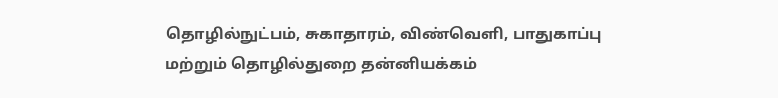தொழில்நுட்பம், சுகாதாரம், விண்வெளி, பாதுகாப்பு மற்றும் தொழில்துறை தன்னியக்கம்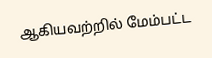ஆகியவற்றில் மேம்பட்ட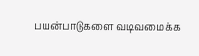பயன்பாடுகளை வடிவமைக்க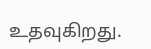உதவுகிறது.